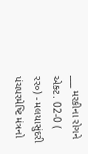___ મરકીના રોગને એક્ટ. 02-0 ( રર૦) - મલયાસુંદરી પંચપરમેષ્ટિ મંત્રનો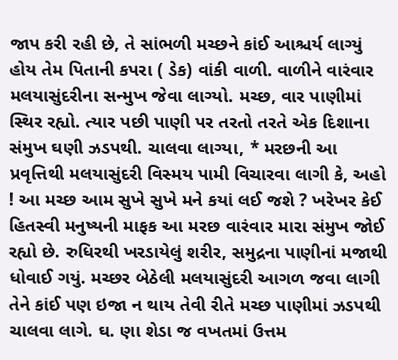જાપ કરી રહી છે, તે સાંભળી મચ્છને કાંઈ આશ્ચર્ય લાગ્યું હોય તેમ પિતાની કપરા ( ડેક) વાંકી વાળી. વાળીને વારંવાર મલયાસુંદરીના સન્મુખ જેવા લાગ્યો. મચ્છ, વાર પાણીમાં સ્થિર રહ્યો. ત્યાર પછી પાણી પર તરતો તરતે એક દિશાના સંમુખ ઘણી ઝડપથી. ચાલવા લાગ્યા, * મરછની આ પ્રવૃત્તિથી મલયાસુંદરી વિસ્મય પામી વિચારવા લાગી કે, અહો ! આ મચ્છ આમ સુખે સુખે મને કયાં લઈ જશે ? ખરેખર કેઈ હિતસ્વી મનુષ્યની માફક આ મરછ વારંવાર મારા સંમુખ જોઈ રહ્યો છે. રુધિરથી ખરડાયેલું શરીર, સમુદ્રના પાણીનાં મજાથી ધોવાઈ ગયું. મચ્છર બેઠેલી મલયાસુંદરી આગળ જવા લાગી તેને કાંઈ પણ ઇજા ન થાય તેવી રીતે મચ્છ પાણીમાં ઝડપથી ચાલવા લાગે. ઘ. ણા શેડા જ વખતમાં ઉત્તમ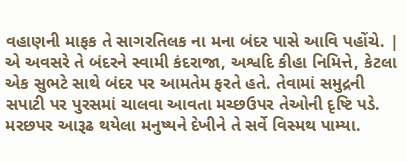વહાણની માફક તે સાગરતિલક ના મના બંદર પાસે આવિ પહોંચે. | એ અવસરે તે બંદરને સ્વામી કંદરાજા, અશ્વદિ કીહા નિમિત્તે, કેટલા એક સુભટે સાથે બંદર પર આમતેમ ફરતે હતે. તેવામાં સમુદ્રની સપાટી પર પુરસમાં ચાલવા આવતા મચ્છઉપર તેઓની દૃષ્ટિ પડે. મરછપર આરૂઢ થયેલા મનુષ્યને દેખીને તે સર્વે વિસ્મથ પામ્યા.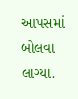આપસમાં બોલવા લાગ્યા.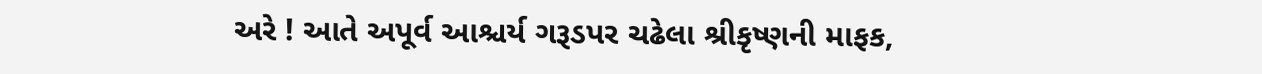અરે ! આતે અપૂર્વ આશ્ચર્ય ગરૂડપર ચઢેલા શ્રીકૃષ્ણની માફક,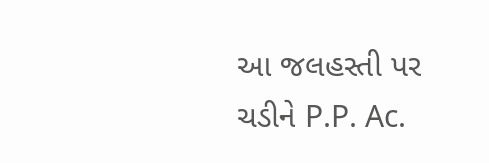આ જલહસ્તી પર ચડીને P.P. Ac.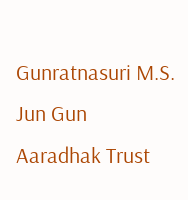Gunratnasuri M.S. Jun Gun Aaradhak Trust